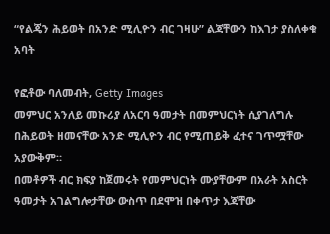“የልጄን ሕይወት በአንድ ሚሊዮን ብር ገዛሁ” ልጃቸውን ከእገታ ያስለቀቁ አባት

የፎቶው ባለመብት, Getty Images
መምህር አንለይ መኩሪያ ለአርባ ዓመታት በመምህርነት ሲያገለግሉ በሕይወት ዘመናቸው አንድ ሚሊዮን ብር የሚጠይቅ ፈተና ገጥሟቸው አያውቅም።
በመቶዎች ብር ክፍያ ከጀመሩት የመምህርነት ሙያቸውም በአራት አስርት ዓመታት አገልግሎታቸው ውስጥ በደሞዝ በቀጥታ እጃቸው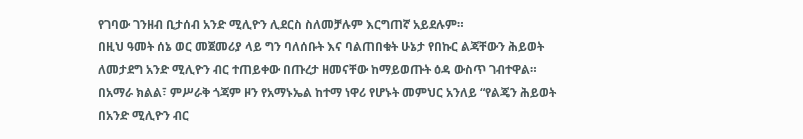የገባው ገንዘብ ቢታሰብ አንድ ሚሊዮን ሊደርስ ስለመቻሉም እርግጠኛ አይደሉም።
በዚህ ዓመት ሰኔ ወር መጀመሪያ ላይ ግን ባለሰቡት እና ባልጠበቁት ሁኔታ የበኩር ልጃቸውን ሕይወት ለመታደግ አንድ ሚሊዮን ብር ተጠይቀው በጡረታ ዘመናቸው ከማይወጡት ዕዳ ውስጥ ገብተዋል።
በአማራ ክልል፣ ምሥራቅ ጎጃም ዞን የአማኑኤል ከተማ ነዋሪ የሆኑት መምህር አንለይ “የልጄን ሕይወት በአንድ ሚሊዮን ብር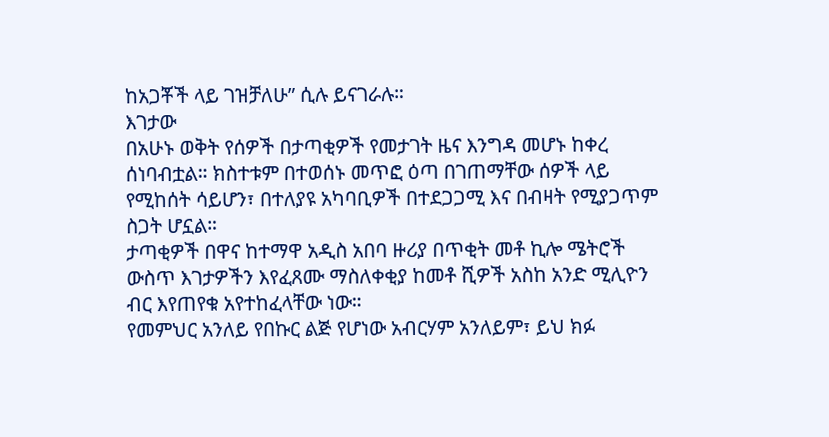ከአጋቾች ላይ ገዝቻለሁ” ሲሉ ይናገራሉ።
እገታው
በአሁኑ ወቅት የሰዎች በታጣቂዎች የመታገት ዜና እንግዳ መሆኑ ከቀረ ሰነባብቷል። ክስተቱም በተወሰኑ መጥፎ ዕጣ በገጠማቸው ሰዎች ላይ የሚከሰት ሳይሆን፣ በተለያዩ አካባቢዎች በተደጋጋሚ እና በብዛት የሚያጋጥም ስጋት ሆኗል።
ታጣቂዎች በዋና ከተማዋ አዲስ አበባ ዙሪያ በጥቂት መቶ ኪሎ ሜትሮች ውስጥ እገታዎችን እየፈጸሙ ማስለቀቂያ ከመቶ ሺዎች አስከ አንድ ሚሊዮን ብር እየጠየቁ አየተከፈላቸው ነው።
የመምህር አንለይ የበኩር ልጅ የሆነው አብርሃም አንለይም፣ ይህ ክፉ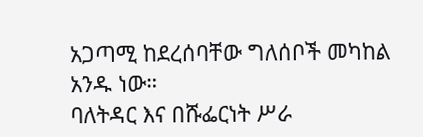አጋጣሚ ከደረሰባቸው ግለሰቦች መካከል አንዱ ነው።
ባለትዳር እና በሹፌርነት ሥራ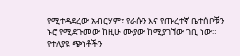የሚተዳደረው አብርሃም፣ የራሱን እና የጡረተኛ ቤተሰቦቹን ኑሮ የሚደጉመው ከዚሁ ሙያው ከሚያገኘው ገቢ ነው።
የተለያዩ ጭነቶችን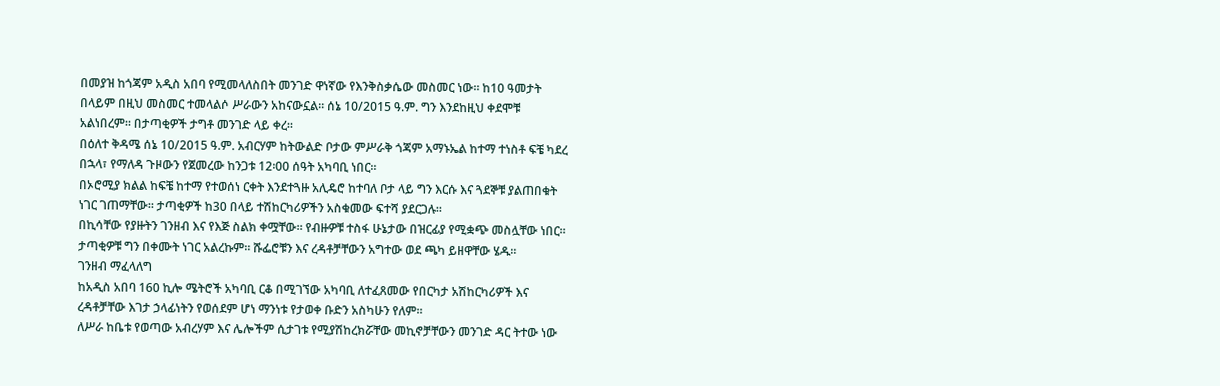በመያዝ ከጎጃም አዲስ አበባ የሚመላለስበት መንገድ ዋነኛው የእንቅስቃሴው መስመር ነው። ከ10 ዓመታት በላይም በዚህ መስመር ተመላልሶ ሥራውን አከናውኗል። ሰኔ 10/2015 ዓ.ም. ግን እንደከዚህ ቀደሞቹ አልነበረም። በታጣቂዎች ታግቶ መንገድ ላይ ቀረ።
በዕለተ ቅዳሜ ሰኔ 10/2015 ዓ.ም. አብርሃም ከትውልድ ቦታው ምሥራቅ ጎጃም አማኑኤል ከተማ ተነስቶ ፍቼ ካደረ በኋላ፣ የማለዳ ጉዞውን የጀመረው ከንጋቱ 12፡00 ሰዓት አካባቢ ነበር።
በኦሮሚያ ክልል ከፍቼ ከተማ የተወሰነ ርቀት እንደተጓዙ አሊዴሮ ከተባለ ቦታ ላይ ግን እርሱ እና ጓደኞቹ ያልጠበቁት ነገር ገጠማቸው። ታጣቂዎች ከ30 በላይ ተሽከርካሪዎችን አስቁመው ፍተሻ ያደርጋሉ።
በኪሳቸው የያዙትን ገንዘብ እና የእጅ ስልክ ቀሟቸው። የብዙዎቹ ተስፋ ሁኔታው በዝርፊያ የሚቋጭ መስሏቸው ነበር። ታጣቂዎቹ ግን በቀሙት ነገር አልረኩም። ሹፌሮቹን እና ረዳቶቻቸውን አግተው ወደ ጫካ ይዘዋቸው ሄዱ።
ገንዘብ ማፈላለግ
ከአዲስ አበባ 160 ኪሎ ሜትሮች አካባቢ ርቆ በሚገኘው አካባቢ ለተፈጸመው የበርካታ አሽከርካሪዎች እና ረዳቶቻቸው እገታ ኃላፊነትን የወሰደም ሆነ ማንነቱ የታወቀ ቡድን አስካሁን የለም።
ለሥራ ከቤቱ የወጣው አብረሃም እና ሌሎችም ሲታገቱ የሚያሽከረክሯቸው መኪኖቻቸውን መንገድ ዳር ትተው ነው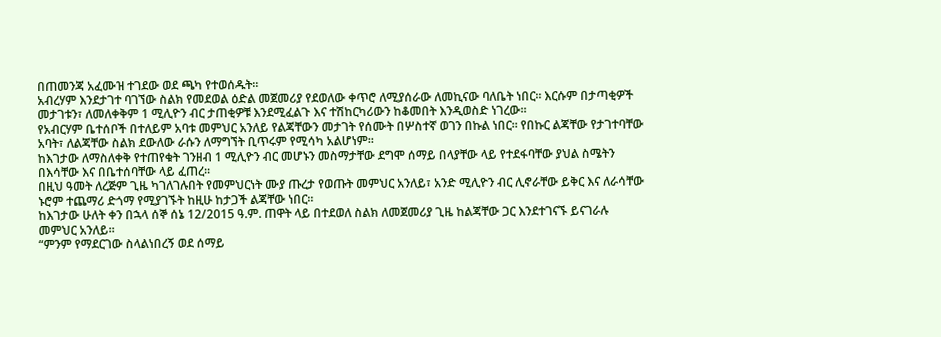በጠመንጃ አፈሙዝ ተገደው ወደ ጫካ የተወሰዱት።
አብረሃም እንደታገተ ባገኘው ስልክ የመደወል ዕድል መጀመሪያ የደወለው ቀጥሮ ለሚያሰራው ለመኪናው ባለቤት ነበር። እርሱም በታጣቂዎች መታገቱን፣ ለመለቀቅም 1 ሚሊዮን ብር ታጠቂዎቹ እንደሚፈልጉ እና ተሽከርካሪውን ከቆመበት እንዲወስድ ነገረው።
የአብርሃም ቤተሰቦች በተለይም አባቱ መምህር አንለይ የልጃቸውን መታገት የሰሙት በሦስተኛ ወገን በኩል ነበር። የበኩር ልጃቸው የታገተባቸው አባት፣ ለልጃቸው ስልክ ደውለው ራሱን ለማግኘት ቢጥሩም የሚሳካ አልሆነም።
ከእገታው ለማስለቀቅ የተጠየቁት ገንዘብ 1 ሚሊዮን ብር መሆኑን መስማታቸው ደግሞ ሰማይ በላያቸው ላይ የተደፋባቸው ያህል ስሜትን በእሳቸው እና በቤተሰባቸው ላይ ፈጠረ።
በዚህ ዓመት ለረጅም ጊዜ ካገለገሉበት የመምህርነት ሙያ ጡረታ የወጡት መምህር አንለይ፣ አንድ ሚሊዮን ብር ሊኖራቸው ይቅር እና ለራሳቸው ኑሮም ተጨማሪ ድጎማ የሚያገኙት ከዚሁ ከታጋች ልጃቸው ነበር።
ከእገታው ሁለት ቀን በኋላ ሰኞ ሰኔ 12/2015 ዓ.ም. ጠዋት ላይ በተደወለ ስልክ ለመጀመሪያ ጊዜ ከልጃቸው ጋር እንደተገናኙ ይናገራሉ መምህር አንለይ።
“ምንም የማደርገው ስላልነበረኝ ወደ ሰማይ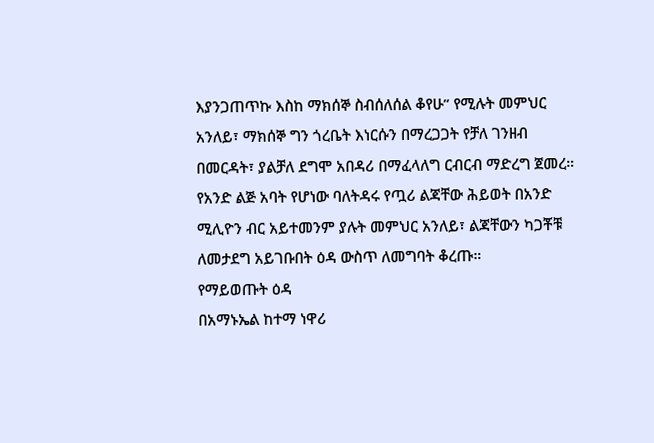እያንጋጠጥኩ እስከ ማክሰኞ ስብሰለሰል ቆየሁ” የሚሉት መምህር አንለይ፣ ማክሰኞ ግን ጎረቤት እነርሱን በማረጋጋት የቻለ ገንዘብ በመርዳት፣ ያልቻለ ደግሞ አበዳሪ በማፈላለግ ርብርብ ማድረግ ጀመረ።
የአንድ ልጅ አባት የሆነው ባለትዳሩ የጧሪ ልጃቸው ሕይወት በአንድ ሚሊዮን ብር አይተመንም ያሉት መምህር አንለይ፣ ልጃቸውን ካጋቾቹ ለመታደግ አይገቡበት ዕዳ ውስጥ ለመግባት ቆረጡ።
የማይወጡት ዕዳ
በአማኑኤል ከተማ ነዋሪ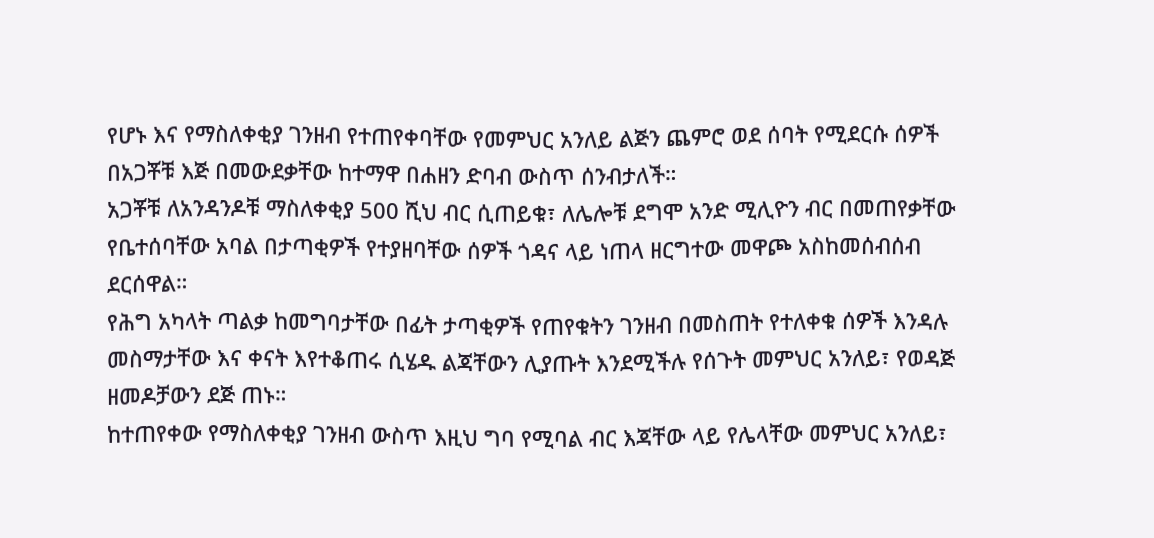የሆኑ እና የማስለቀቂያ ገንዘብ የተጠየቀባቸው የመምህር አንለይ ልጅን ጨምሮ ወደ ሰባት የሚደርሱ ሰዎች በአጋቾቹ እጅ በመውደቃቸው ከተማዋ በሐዘን ድባብ ውስጥ ሰንብታለች።
አጋቾቹ ለአንዳንዶቹ ማስለቀቂያ 500 ሺህ ብር ሲጠይቁ፣ ለሌሎቹ ደግሞ አንድ ሚሊዮን ብር በመጠየቃቸው የቤተሰባቸው አባል በታጣቂዎች የተያዘባቸው ሰዎች ጎዳና ላይ ነጠላ ዘርግተው መዋጮ አስከመሰብሰብ ደርሰዋል።
የሕግ አካላት ጣልቃ ከመግባታቸው በፊት ታጣቂዎች የጠየቁትን ገንዘብ በመስጠት የተለቀቁ ሰዎች እንዳሉ መስማታቸው እና ቀናት እየተቆጠሩ ሲሄዱ ልጃቸውን ሊያጡት እንደሚችሉ የሰጉት መምህር አንለይ፣ የወዳጅ ዘመዶቻውን ደጅ ጠኑ።
ከተጠየቀው የማስለቀቂያ ገንዘብ ውስጥ እዚህ ግባ የሚባል ብር እጃቸው ላይ የሌላቸው መምህር አንለይ፣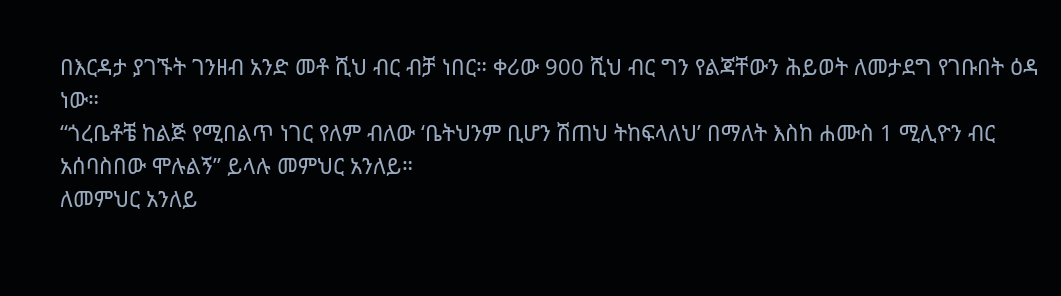በእርዳታ ያገኙት ገንዘብ አንድ መቶ ሺህ ብር ብቻ ነበር። ቀሪው 900 ሺህ ብር ግን የልጃቸውን ሕይወት ለመታደግ የገቡበት ዕዳ ነው።
“ጎረቤቶቼ ከልጅ የሚበልጥ ነገር የለም ብለው ‘ቤትህንም ቢሆን ሽጠህ ትከፍላለህ’ በማለት እስከ ሐሙስ 1 ሚሊዮን ብር አሰባስበው ሞሉልኝ” ይላሉ መምህር አንለይ።
ለመምህር አንለይ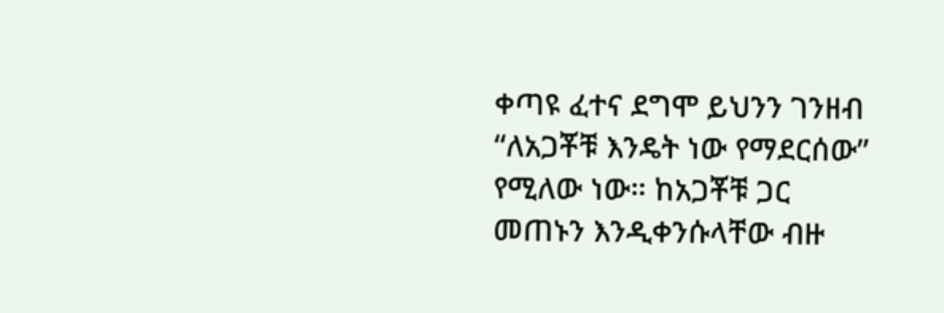ቀጣዩ ፈተና ደግሞ ይህንን ገንዘብ “ለአጋቾቹ እንዴት ነው የማደርሰው” የሚለው ነው። ከአጋቾቹ ጋር መጠኑን እንዲቀንሱላቸው ብዙ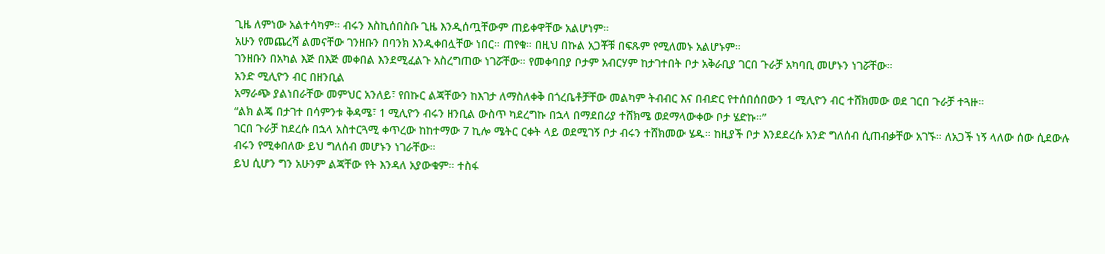ጊዜ ለምነው አልተሳካም። ብሩን እስኪሰበስቡ ጊዜ እንዲሰጧቸውም ጠይቀዋቸው አልሆነም።
አሁን የመጨረሻ ልመናቸው ገንዘቡን በባንክ እንዲቀበሏቸው ነበር። ጠየቁ። በዚህ በኩል አጋቾቹ በፍጹም የሚለመኑ አልሆኑም።
ገንዘቡን በአካል እጅ በእጅ መቀበል እንደሚፈልጉ አስረግጠው ነገሯቸው። የመቀባበያ ቦታም አብርሃም ከታገተበት ቦታ አቅራቢያ ገርበ ጉራቻ አካባቢ መሆኑን ነገሯቸው።
አንድ ሚሊዮን ብር በዘንቢል
አማራጭ ያልነበራቸው መምህር አንለይ፣ የበኩር ልጃቸውን ከእገታ ለማስለቀቅ በጎረቤቶቻቸው መልካም ትብብር እና በብድር የተሰበሰበውን 1 ሚሊዮን ብር ተሸክመው ወደ ገርበ ጉራቻ ተጓዙ።
“ልክ ልጄ በታገተ በሳምንቱ ቅዳሜ፣ 1 ሚሊዮን ብሩን ዘንቢል ውስጥ ካደረግኩ በኋላ በማደበሪያ ተሸክሜ ወደማላውቀው ቦታ ሄድኩ።”
ገርበ ጉራቻ ከደረሱ በኋላ አስተርጓሚ ቀጥረው ከከተማው 7 ኪሎ ሜትር ርቀት ላይ ወደሚገኝ ቦታ ብሩን ተሸክመው ሄዱ። ከዚያች ቦታ እንደደረሱ አንድ ግለሰብ ሲጠብቃቸው አገኙ። ለአጋች ነኝ ላለው ሰው ሲደውሉ ብሩን የሚቀበለው ይህ ግለሰብ መሆኑን ነገራቸው።
ይህ ሲሆን ግን አሁንም ልጃቸው የት እንዳለ አያውቁም። ተስፋ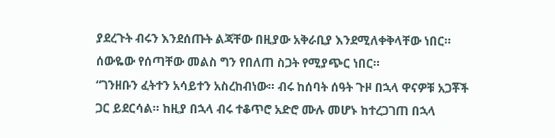ያደረጉት ብሩን እንደሰጡት ልጃቸው በዚያው አቅራቢያ እንደሚለቀቅላቸው ነበር። ሰውዬው የሰጣቸው መልስ ግን የበለጠ ስጋት የሚያጭር ነበር።
“ገንዘቡን ፈትተን አሳይተን አስረከብነው። ብሩ ከሰባት ሰዓት ጉዞ በኋላ ዋናዎቹ አጋቾች ጋር ይደርሳል። ከዚያ በኋላ ብሩ ተቆጥሮ አድሮ ሙሉ መሆኑ ከተረጋገጠ በኋላ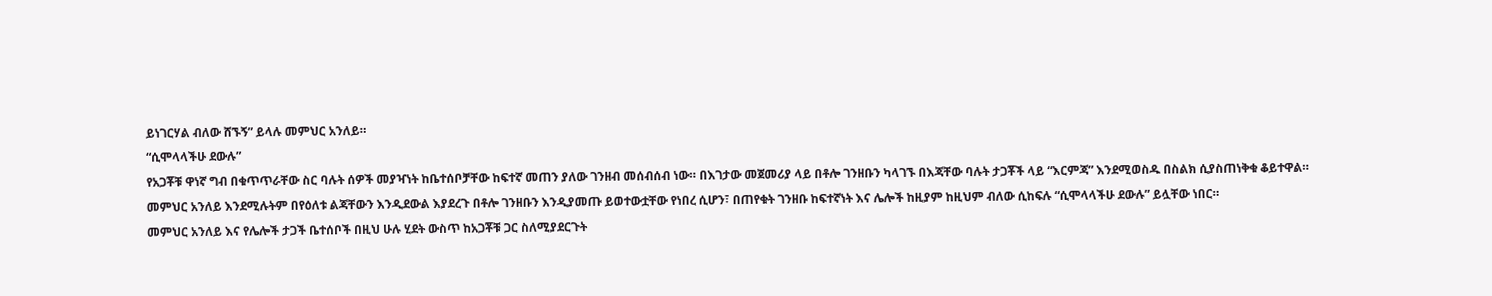ይነገርሃል ብለው ሸኙኝ” ይላሉ መምህር አንለይ።
“ሲሞላላችሁ ደውሉ”
የአጋቾቹ ዋነኛ ግብ በቁጥጥራቸው ስር ባሉት ሰዎች መያዣነት ከቤተሰቦቻቸው ከፍተኛ መጠን ያለው ገንዘብ መሰብሰብ ነው። በእገታው መጀመሪያ ላይ በቶሎ ገንዘቡን ካላገኙ በእጃቸው ባሉት ታጋቾች ላይ “እርምጃ” እንደሚወስዱ በስልክ ሲያስጠነቅቁ ቆይተዋል።
መምህር አንለይ እንደሚሉትም በየዕለቱ ልጃቸውን እንዲደውል እያደረጉ በቶሎ ገንዘቡን እንዲያመጡ ይወተውቷቸው የነበረ ሲሆን፣ በጠየቁት ገንዘቡ ከፍተኛነት እና ሌሎች ከዚያም ከዚህም ብለው ሲከፍሉ “ሲሞላላችሁ ደውሉ” ይሏቸው ነበር።
መምህር አንለይ እና የሌሎች ታጋች ቤተሰቦች በዚህ ሁሉ ሂደት ውስጥ ከአጋቾቹ ጋር ስለሚያደርጉት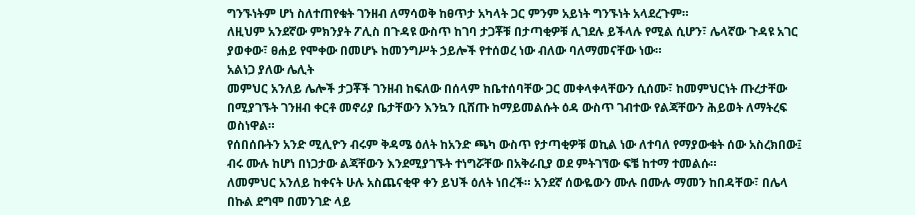ግንኙነትም ሆነ ስለተጠየቁት ገንዘብ ለማሳወቅ ከፀጥታ አካላት ጋር ምንም አይነት ግንኙነት አላደረጉም።
ለዚህም አንደኛው ምክንያት ፖሊስ በጉዳዩ ውስጥ ከገባ ታጋቾቹ በታጣቂዎቹ ሊገደሉ ይችላሉ የሚል ሲሆን፣ ሌላኛው ጉዳዩ አገር ያወቀው፣ ፀሐይ የሞቀው በመሆኑ ከመንግሥት ኃይሎች የተሰወረ ነው ብለው ባለማመናቸው ነው።
አልነጋ ያለው ሌሊት
መምህር አንለይ ሌሎች ታጋቾች ገንዘብ ከፍለው በሰላም ከቤተሰባቸው ጋር መቀላቀላቸውን ሲሰሙ፣ ከመምህርነት ጡረታቸው በሚያገኙት ገንዘብ ቀርቶ መኖሪያ ቤታቸውን እንኳን ቢሸጡ ከማይመልሱት ዕዳ ውስጥ ገብተው የልጃቸውን ሕይወት ለማትረፍ ወስነዋል።
የሰበሰቡትን አንድ ሚሊዮን ብሩም ቅዳሜ ዕለት ከአንድ ጫካ ውስጥ የታጣቂዎቹ ወኪል ነው ለተባለ የማያውቁት ሰው አስረክበው፤ ብሩ ሙሉ ከሆነ በነጋታው ልጃቸውን እንደሚያገኙት ተነግሯቸው በአቅራቢያ ወደ ምትገኘው ፍቼ ከተማ ተመልሱ።
ለመምህር አንለይ ከቀናት ሁሉ አስጨናቂዋ ቀን ይህች ዕለት ነበረች። አንደኛ ሰውዬውን ሙሉ በሙሉ ማመን ከበዳቸው፣ በሌላ በኩል ደግሞ በመንገድ ላይ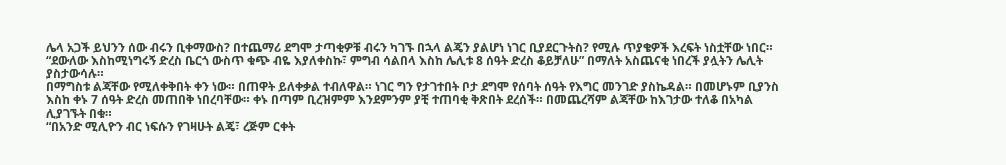ሌላ አጋች ይህንን ሰው ብሩን ቢቀማውስ? በተጨማሪ ደግሞ ታጣቂዎቹ ብሩን ካገኙ በኋላ ልጄን ያልሆነ ነገር ቢያደርጉትስ? የሚሉ ጥያቄዎች እረፍት ነስቷቸው ነበር።
“ደውለው እስከሚነግሩኝ ድረስ ቤርጎ ውስጥ ቁጭ ብዬ እያለቀስኩ፣ ምግብ ሳልበላ እስከ ሌሊቱ 8 ሰዓት ድረስ ቆይቻለሁ” በማለት አስጨናቂ ነበረች ያሏትን ሌሊት ያስታውሳሉ።
በማግስቱ ልጃቸው የሚለቀቅበት ቀን ነው። በጠዋት ይለቀቃል ተብለዋል። ነገር ግን የታገተበት ቦታ ደግሞ የሰባት ሰዓት የእግር መንገድ ያስኬዳል። በመሆኑም ቢያንስ እስከ ቀኑ 7 ሰዓት ድረስ መጠበቅ ነበረባቸው። ቀኑ በጣም ቢረዝምም እንደምንም ያቺ ተጠባቂ ቅጽበት ደረሰች። በመጨረሻም ልጃቸው ከእገታው ተለቆ በአካል ሊያገኙት በቁ።
“በአንድ ሚሊዮን ብር ነፍሱን የገዛሁት ልጄ፣ ረጅም ርቀት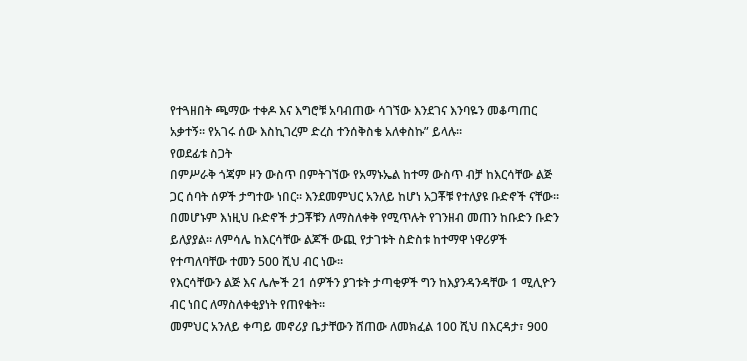የተጓዘበት ጫማው ተቀዶ እና እግሮቹ አባብጠው ሳገኘው እንደገና እንባዬን መቆጣጠር አቃተኝ። የአገሩ ሰው እስኪገረም ድረስ ተንሰቅስቄ አለቀስኩ” ይላሉ።
የወደፊቱ ስጋት
በምሥራቅ ጎጃም ዞን ውስጥ በምትገኘው የአማኑኤል ከተማ ውስጥ ብቻ ከእርሳቸው ልጅ ጋር ሰባት ሰዎች ታግተው ነበር። እንደመምህር አንለይ ከሆነ አጋቾቹ የተለያዩ ቡድኖች ናቸው።
በመሆኑም እነዚህ ቡድኖች ታጋቾቹን ለማስለቀቅ የሚጥሉት የገንዘብ መጠን ከቡድን ቡድን ይለያያል። ለምሳሌ ከእርሳቸው ልጆች ውጪ የታገቱት ስድስቱ ከተማዋ ነዋሪዎች የተጣለባቸው ተመን 500 ሺህ ብር ነው።
የእርሳቸውን ልጅ እና ሌሎች 21 ሰዎችን ያገቱት ታጣቂዎች ግን ከእያንዳንዳቸው 1 ሚሊዮን ብር ነበር ለማስለቀቂያነት የጠየቁት።
መምህር አንለይ ቀጣይ መኖሪያ ቤታቸውን ሸጠው ለመክፈል 100 ሺህ በእርዳታ፣ 900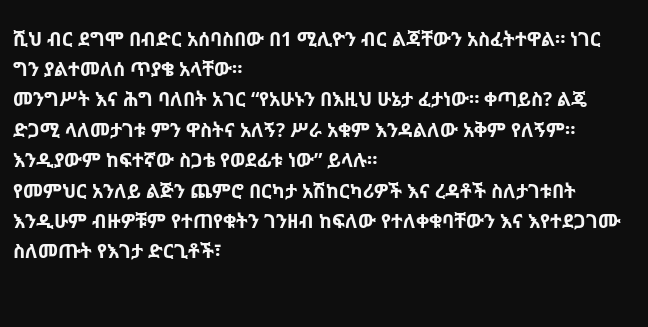ሺህ ብር ደግሞ በብድር አሰባስበው በ1 ሚሊዮን ብር ልጃቸውን አስፈትተዋል። ነገር ግን ያልተመለሰ ጥያቄ አላቸው።
መንግሥት እና ሕግ ባለበት አገር “የአሁኑን በእዚህ ሁኔታ ፈታነው። ቀጣይስ? ልጄ ድጋሚ ላለመታገቱ ምን ዋስትና አለኝ? ሥራ አቁም እንዳልለው አቅም የለኝም። እንዲያውም ከፍተኛው ስጋቴ የወደፊቱ ነው” ይላሉ።
የመምህር አንለይ ልጅን ጨምሮ በርካታ አሽከርካሪዎች እና ረዳቶች ስለታገቱበት እንዲሁም ብዙዎቹም የተጠየቁትን ገንዘብ ከፍለው የተለቀቁባቸውን እና እየተደጋገሙ ስለመጡት የእገታ ድርጊቶች፣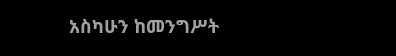አስካሁን ከመንግሥት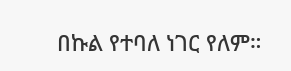በኩል የተባለ ነገር የለም።